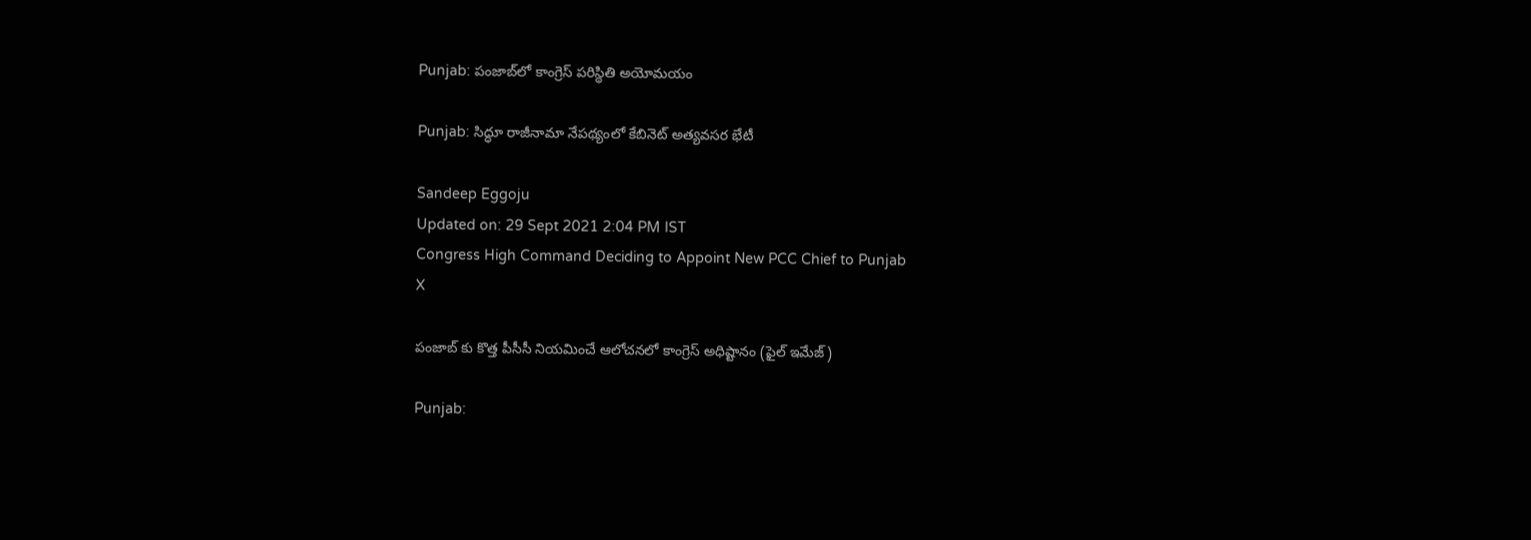Punjab: పంజాబ్‌లో కాంగ్రెస్ పరిస్థితి అయోమయం

Punjab: సిద్ధూ రాజీనామా నేపథ్యంలో కేబినెట్ అత్యవసర భేటీ

Sandeep Eggoju
Updated on: 29 Sept 2021 2:04 PM IST
Congress High Command Deciding to Appoint New PCC Chief to Punjab
X

పంజాబ్ కు కొత్త పీసీసీ నియమించే ఆలోచనలో కాంగ్రెస్ అధిష్టానం (ఫైల్ ఇమేజ్)

Punjab: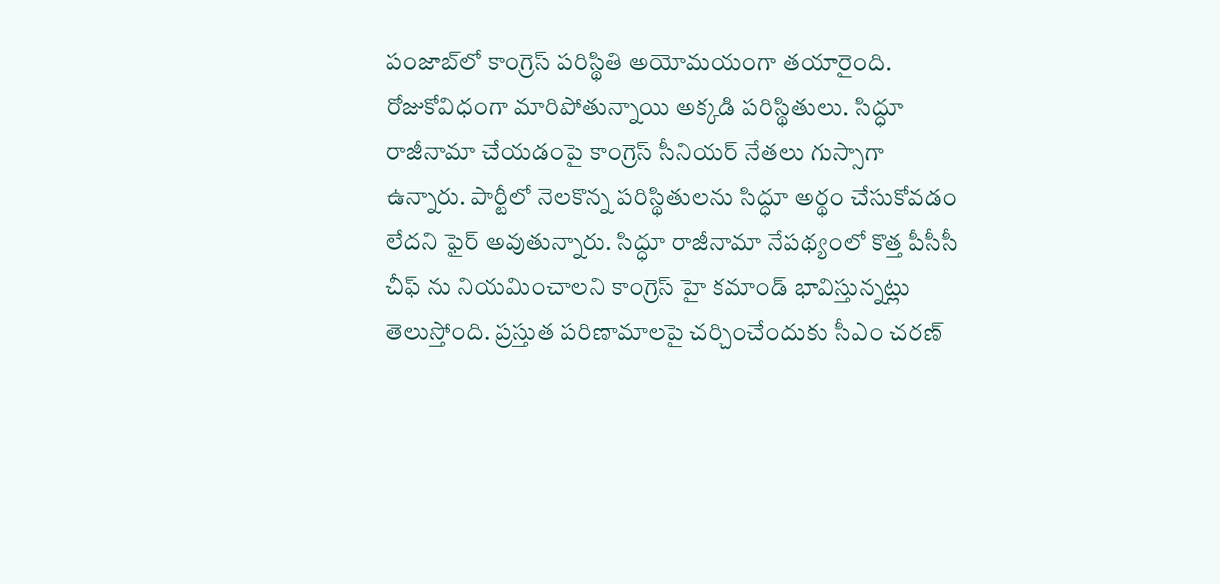పంజాబ్‌లో కాంగ్రెస్ పరిస్థితి అయోమయంగా తయారైంది. రోజుకోవిధంగా మారిపోతున్నాయి అక్కడి పరిస్థితులు. సిద్ధూ రాజీనామా చేయడంపై కాంగ్రెస్ సీనియర్ నేతలు గుస్సాగా ఉన్నారు. పార్టీలో నెలకొన్న పరిస్థితులను సిద్ధూ అర్థం చేసుకోవడం లేదని ఫైర్ అవుతున్నారు. సిద్ధూ రాజీనామా నేపథ్యంలో కొత్త పీసీసీ చీఫ్ ను నియమించాలని కాంగ్రెస్ హై కమాండ్ భావిస్తున్నట్లు తెలుస్తోంది. ప్రస్తుత పరిణామాలపై చర్చించేందుకు సీఎం చరణ్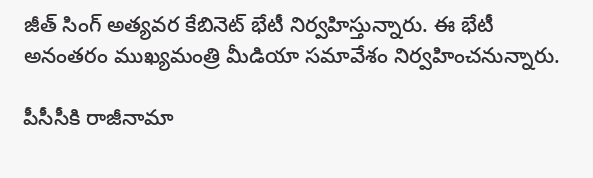జీత్ సింగ్ అత్యవర కేబినెట్ భేటీ నిర్వహిస్తున్నారు. ఈ భేటీ అనంతరం ముఖ్యమంత్రి మీడియా సమావేశం నిర్వహించనున్నారు.

పీసీసీకి రాజీనామా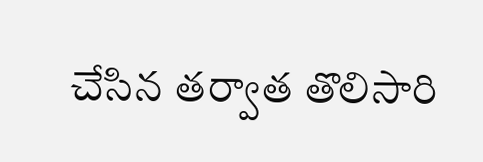చేసిన తర్వాత తొలిసారి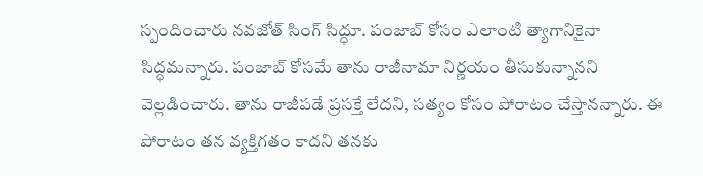స్పందించారు నవజోత్ సింగ్ సిద్ధూ. పంజాబ్ కోసం ఎలాంటి త్యాగానికైనా సిద్ధమన్నారు. పంజాబ్ కోసమే తాను రాజీనామా నిర్ణయం తీసుకున్నానని వెల్లడించారు. తాను రాజీపడే ప్రసక్తే లేదని, సత్యం కోసం పోరాటం చేస్తానన్నారు. ఈ పోరాటం తన వ్యక్తిగతం కాదని తనకు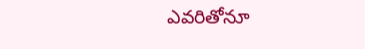ఎవరితోనూ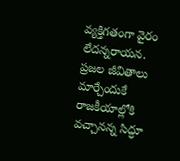వ్యక్తిగతంగా వైరం లేదన్నరాయన. ప్రజల జీవితాలు మార్చేందుకే రాజకీయాల్లోకి వచ్చానన్న సిద్ధూ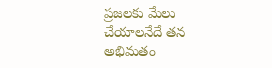ప్రజలకు మేలు చేయాలనేదే తన అభిమతం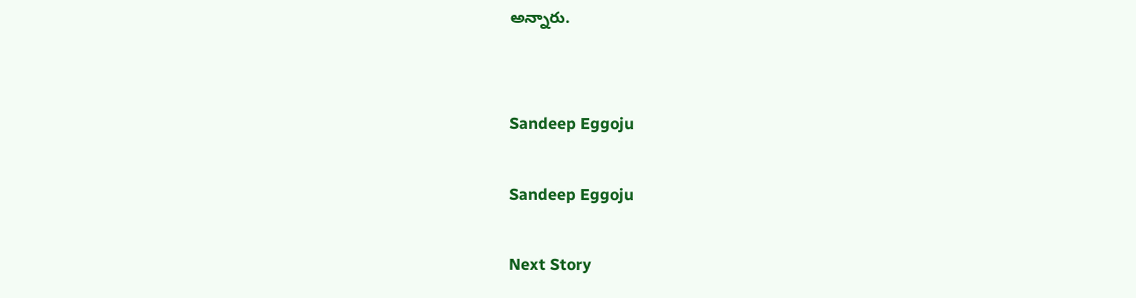అన్నారు.


Sandeep Eggoju

Sandeep Eggoju

Next Story